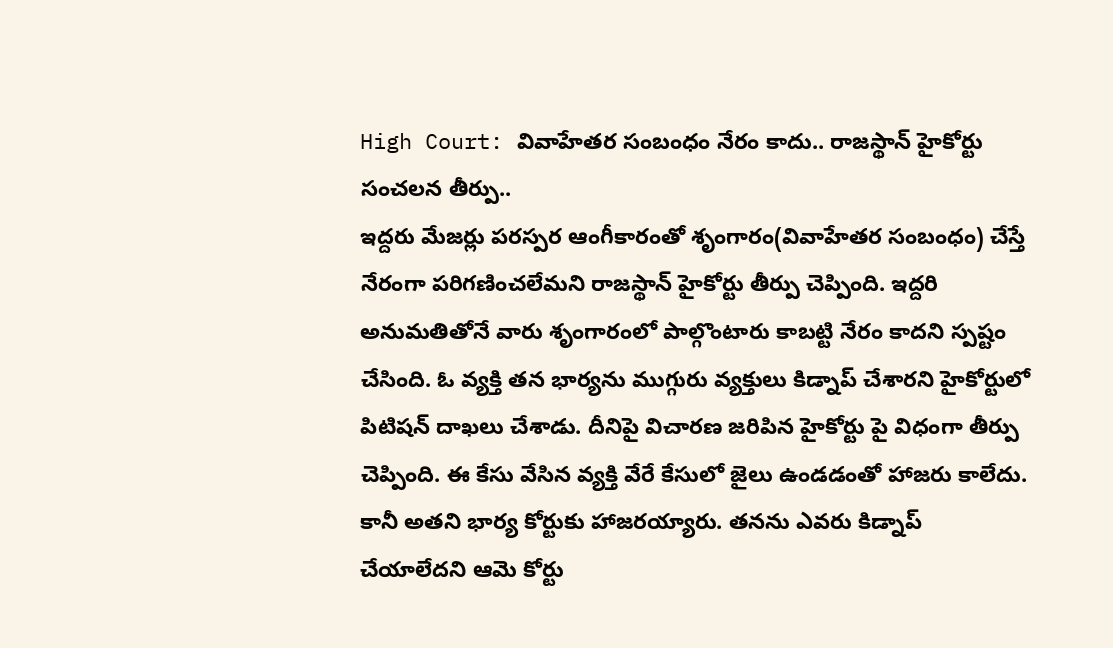High Court: వివాహేతర సంబంధం నేరం కాదు.. రాజస్థాన్ హైకోర్టు సంచలన తీర్పు..
ఇద్దరు మేజర్లు పరస్పర ఆంగీకారంతో శృంగారం(వివాహేతర సంబంధం) చేస్తే నేరంగా పరిగణించలేమని రాజస్థాన్ హైకోర్టు తీర్పు చెప్పింది. ఇద్దరి అనుమతితోనే వారు శృంగారంలో పాల్గొంటారు కాబట్టి నేరం కాదని స్పష్టం చేసింది. ఓ వ్యక్తి తన భార్యను ముగ్గురు వ్యక్తులు కిడ్నాప్ చేశారని హైకోర్టులో పిటిషన్ దాఖలు చేశాడు. దీనిపై విచారణ జరిపిన హైకోర్టు పై విధంగా తీర్పు చెప్పింది. ఈ కేసు వేసిన వ్యక్తి వేరే కేసులో జైలు ఉండడంతో హాజరు కాలేదు.
కానీ అతని భార్య కోర్టుకు హాజరయ్యారు. తనను ఎవరు కిడ్నాప్ చేయాలేదని ఆమె కోర్టు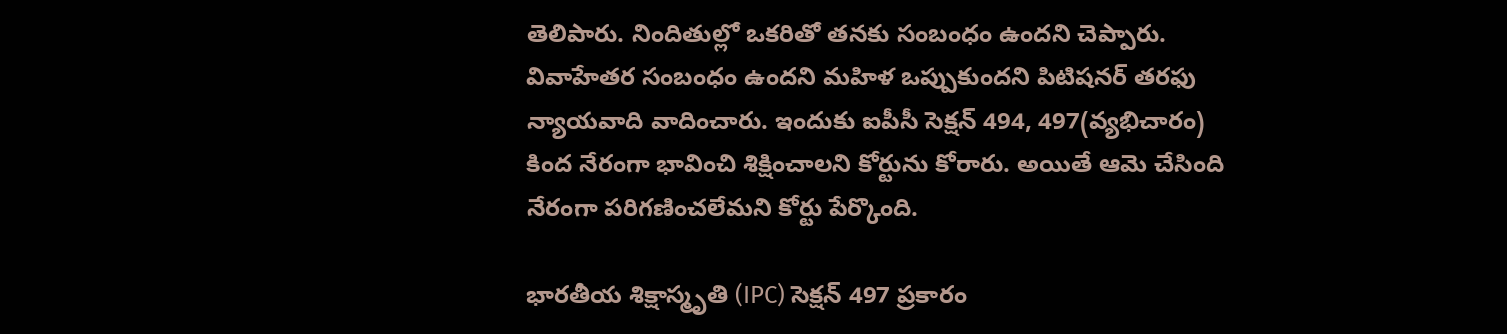తెలిపారు. నిందితుల్లో ఒకరితో తనకు సంబంధం ఉందని చెప్పారు. వివాహేతర సంబంధం ఉందని మహిళ ఒప్పుకుందని పిటిషనర్ తరఫు న్యాయవాది వాదించారు. ఇందుకు ఐపీసీ సెక్షన్ 494, 497(వ్యభిచారం) కింద నేరంగా భావించి శిక్షించాలని కోర్టును కోరారు. అయితే ఆమె చేసింది నేరంగా పరిగణించలేమని కోర్టు పేర్కొంది.

భారతీయ శిక్షాస్మృతి (IPC) సెక్షన్ 497 ప్రకారం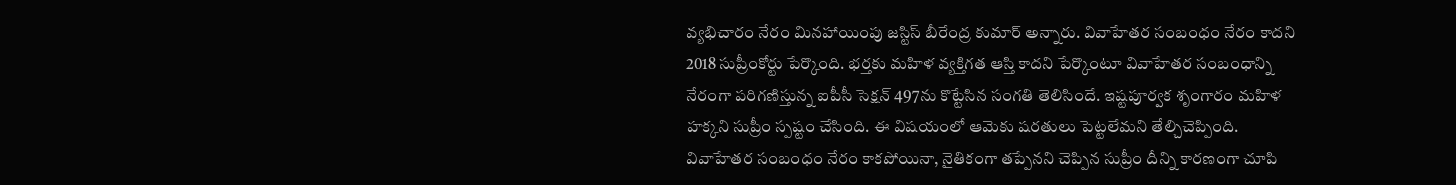వ్యభిచారం నేరం మినహాయింపు జస్టిస్ బీరేంద్ర కుమార్ అన్నారు. వివాహేతర సంబంధం నేరం కాదని 2018 సుప్రీంకోర్టు పేర్కొంది. భర్తకు మహిళ వ్యక్తిగత ఆస్తి కాదని పేర్కొంటూ వివాహేతర సంబంధాన్ని నేరంగా పరిగణిస్తున్న ఐపీసీ సెక్షన్ 497ను కొట్టేసిన సంగతి తెలిసిందే. ఇష్టపూర్వక శృంగారం మహిళ హక్కని సుప్రీం స్పష్టం చేసింది. ఈ విషయంలో ఆమెకు షరతులు పెట్టలేమని తేల్చిచెప్పింది.
వివాహేతర సంబంధం నేరం కాకపోయినా, నైతికంగా తప్పేనని చెప్పిన సుప్రీం దీన్ని కారణంగా చూపి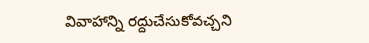వివాహాన్ని రద్దుచేసుకోవచ్చని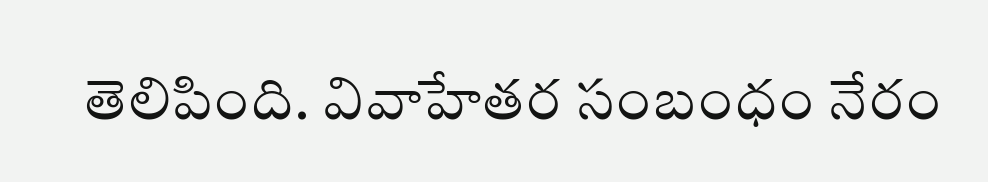తెలిపింది. వివాహేతర సంబంధం నేరం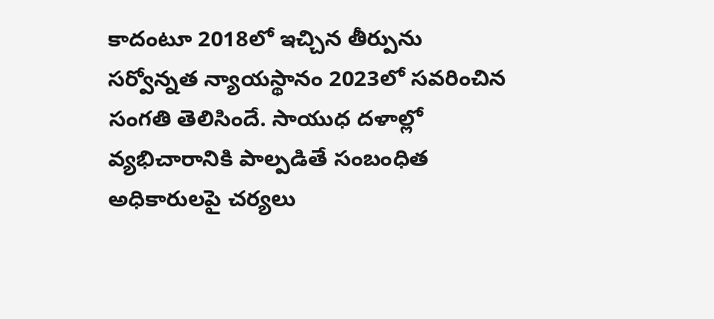కాదంటూ 2018లో ఇచ్చిన తీర్పును సర్వోన్నత న్యాయస్థానం 2023లో సవరించిన సంగతి తెలిసిందే. సాయుధ దళాల్లో వ్యభిచారానికి పాల్పడితే సంబంధిత అధికారులపై చర్యలు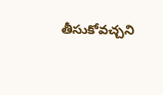తీసుకోవచ్చని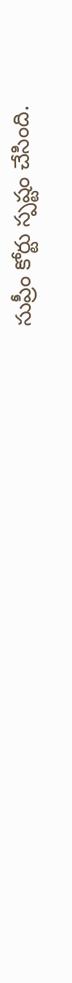సుప్రీం కోర్టు స్పష్టం చేసింది.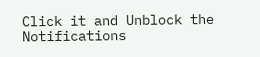Click it and Unblock the Notifications